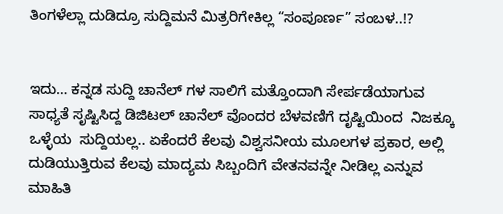ತಿಂಗಳೆಲ್ಲಾ ದುಡಿದ್ರೂ ಸುದ್ದಿಮನೆ ಮಿತ್ರರಿಗೇಕಿಲ್ಲ “ಸಂಪೂರ್ಣ” ಸಂಬಳ..!?


ಇದು… ಕನ್ನಡ ಸುದ್ದಿ ಚಾನೆಲ್‌ ಗಳ ಸಾಲಿಗೆ ಮತ್ತೊಂದಾಗಿ ಸೇರ್ಪಡೆಯಾಗುವ ಸಾಧ್ಯತೆ ಸೃಷ್ಟಿಸಿದ್ದ ಡಿಜಿಟಲ್‌ ಚಾನೆಲ್‌ ವೊಂದರ ಬೆಳವಣಿಗೆ ದೃಷ್ಟಿಯಿಂದ  ನಿಜಕ್ಕೂ ಒಳ್ಳೆಯ  ಸುದ್ದಿಯಲ್ಲ.. ಏಕೆಂದರೆ ಕೆಲವು ವಿಶ್ವಸನೀಯ ಮೂಲಗಳ ಪ್ರಕಾರ, ಅಲ್ಲಿ ದುಡಿಯುತ್ತಿರುವ ಕೆಲವು ಮಾದ್ಯಮ ಸಿಬ್ಬಂದಿಗೆ ವೇತನವನ್ನೇ ನೀಡಿಲ್ಲ ಎನ್ನುವ ಮಾಹಿತಿ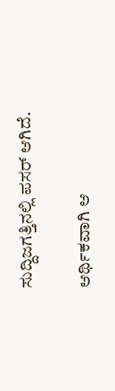ಸುದ್ದಿಜಗತ್ತಿನಲ್ಲಿ ಪಸರ್‌ ಆಗಿದೆ.

ಆರ್ಥಿಕವಾಗಿ ಆ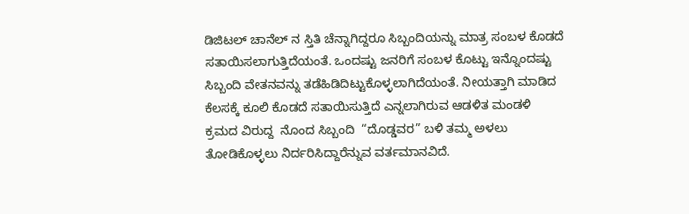ಡಿಜಿಟಲ್‌ ಚಾನೆಲ್‌ ನ ಸ್ತಿತಿ ಚೆನ್ನಾಗಿದ್ದರೂ ಸಿಬ್ಬಂದಿಯನ್ನು ಮಾತ್ರ ಸಂಬಳ ಕೊಡದೆ ಸತಾಯಿಸಲಾಗುತ್ತಿದೆಯಂತೆ. ಒಂದಷ್ಟು ಜನರಿಗೆ ಸಂಬಳ ಕೊಟ್ಟು ಇನ್ನೊಂದಷ್ಟು ಸಿಬ್ಬಂದಿ ವೇತನವನ್ನು ತಡೆಹಿಡಿದಿಟ್ಟುಕೊಳ್ಳಲಾಗಿದೆಯಂತೆ. ನೀಯತ್ತಾಗಿ ಮಾಡಿದ ಕೆಲಸಕ್ಕೆ ಕೂಲಿ ಕೊಡದೆ ಸತಾಯಿಸುತ್ತಿದೆ ಎನ್ನಲಾಗಿರುವ ಆಡಳಿತ ಮಂಡಳಿ ಕ್ರಮದ ವಿರುದ್ದ  ನೊಂದ ಸಿಬ್ಬಂದಿ  “ದೊಡ್ಡವರ” ಬಳಿ ತಮ್ಮ ಅಳಲು ತೋಡಿಕೊಳ್ಳಲು ನಿರ್ದರಿಸಿದ್ದಾರೆನ್ನುವ ವರ್ತಮಾನವಿದೆ.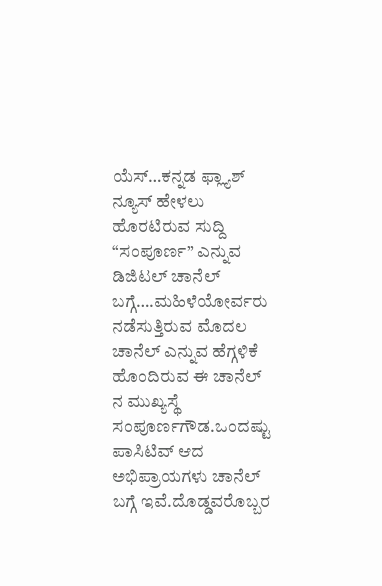ಯೆಸ್…ಕನ್ನಡ ಫ್ಲ್ಯಾಶ್‌ ನ್ಯೂಸ್‌ ಹೇಳಲು ಹೊರಟಿರುವ ಸುದ್ದಿ “ಸಂಪೂರ್ಣ” ಎನ್ನುವ ಡಿಜಿಟಲ್‌ ಚಾನೆಲ್‌  ಬಗ್ಗೆ….ಮಹಿಳೆಯೋರ್ವರು ನಡೆಸುತ್ತಿರುವ ಮೊದಲ ಚಾನೆಲ್‌ ಎನ್ನುವ ಹೆಗ್ಗಳಿಕೆ ಹೊಂದಿರುವ ಈ ಚಾನೆಲ್‌ ನ ಮುಖ್ಯಸ್ಥೆ ಸಂಪೂರ್ಣಗೌಡ.ಒಂದಷ್ಟು ಪಾಸಿಟಿವ್‌ ಆದ ಅಭಿಪ್ರಾಯಗಳು ಚಾನೆಲ್‌ ಬಗ್ಗೆ ಇವೆ.ದೊಡ್ಡವರೊಬ್ಬರ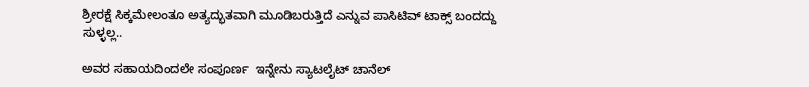ಶ್ರೀರಕ್ಷೆ ಸಿಕ್ಕಮೇಲಂತೂ ಅತ್ಯದ್ಭುತವಾಗಿ ಮೂಡಿಬರುತ್ತಿದೆ ಎನ್ನುವ ಪಾಸಿಟಿವ್‌ ಟಾಕ್ಸ್‌ ಬಂದದ್ದು ಸುಳ್ಳಲ್ಲ..

ಅವರ ಸಹಾಯದಿಂದಲೇ ಸಂಪೂರ್ಣ  ಇನ್ನೇನು ಸ್ಯಾಟಲೈಟ್‌ ಚಾನೆಲ್‌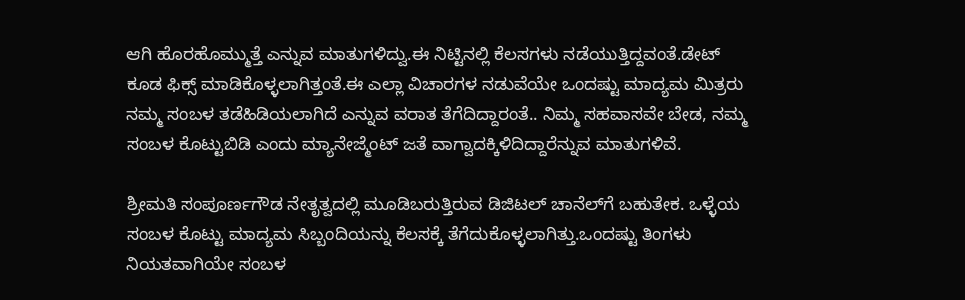ಆಗಿ ಹೊರಹೊಮ್ಮುತ್ತೆ ಎನ್ನುವ ಮಾತುಗಳಿದ್ವು.ಈ ನಿಟ್ಟಿನಲ್ಲಿ ಕೆಲಸಗಳು ನಡೆಯುತ್ತಿದ್ದವಂತೆ.ಡೇಟ್‌ ಕೂಡ ಫಿಕ್ಸ್‌ ಮಾಡಿಕೊಳ್ಳಲಾಗಿತ್ತಂತೆ.ಈ ಎಲ್ಲಾ ವಿಚಾರಗಳ ನಡುವೆಯೇ ಒಂದಷ್ಟು ಮಾದ್ಯಮ ಮಿತ್ರರು ನಮ್ಮ ಸಂಬಳ ತಡೆಹಿಡಿಯಲಾಗಿದೆ ಎನ್ನುವ ವರಾತ ತೆಗೆದಿದ್ದಾರಂತೆ.. ನಿಮ್ಮ ಸಹವಾಸವೇ ಬೇಡ, ನಮ್ಮ ಸಂಬಳ ಕೊಟ್ಟುಬಿಡಿ ಎಂದು ಮ್ಯಾನೇಜ್ಮೆಂಟ್‌ ಜತೆ ವಾಗ್ವಾದಕ್ಕಿಳಿದಿದ್ದಾರೆನ್ನುವ ಮಾತುಗಳಿವೆ.

ಶ್ರೀಮತಿ ಸಂಪೂರ್ಣಗೌಡ ನೇ‍ತೃತ್ವದಲ್ಲಿ ಮೂಡಿಬರುತ್ತಿರುವ ಡಿಜಿಟಲ್‌ ಚಾನೆಲ್‌ಗೆ ಬಹುತೇಕ. ಒಳ್ಳೆಯ ಸಂಬಳ ಕೊಟ್ಟು ಮಾದ್ಯಮ ಸಿಬ್ಬಂದಿಯನ್ನು ಕೆಲಸಕ್ಕೆ ತೆಗೆದುಕೊಳ್ಳಲಾಗಿತ್ತು.ಒಂದಷ್ಟು ತಿಂಗಳು ನಿಯತವಾಗಿಯೇ ಸಂಬಳ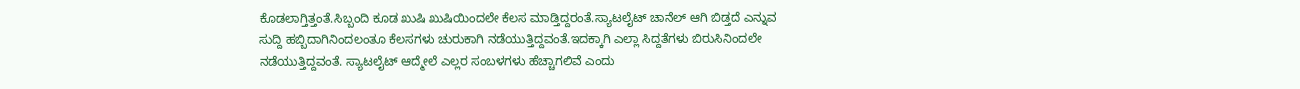ಕೊಡಲಾಗ್ತಿತ್ತಂತೆ.ಸಿಬ್ಬಂದಿ ಕೂಡ ಖುಷಿ ಖುಷಿಯಿಂದಲೇ ಕೆಲಸ ಮಾಡ್ತಿದ್ದರಂತೆ.ಸ್ಯಾಟಲೈಟ್‌ ಚಾನೆಲ್‌ ಆಗಿ ಬಿಡ್ತದೆ ಎನ್ನುವ ಸುದ್ದಿ ಹಬ್ಬಿದಾಗಿನಿಂದಲಂತೂ ಕೆಲಸಗಳು ಚುರುಕಾಗಿ ನಡೆಯುತ್ತಿದ್ದವಂತೆ.ಇದಕ್ಕಾಗಿ ಎಲ್ಲಾ ಸಿದ್ದತೆಗಳು ಬಿರುಸಿನಿಂದಲೇ ನಡೆಯುತ್ತಿದ್ದವಂತೆ. ಸ್ಯಾಟಲೈಟ್‌ ಆದ್ಮೇಲೆ ಎಲ್ಲರ ಸಂಬಳಗಳು ಹೆಚ್ಚಾಗಲಿವೆ ಎಂದು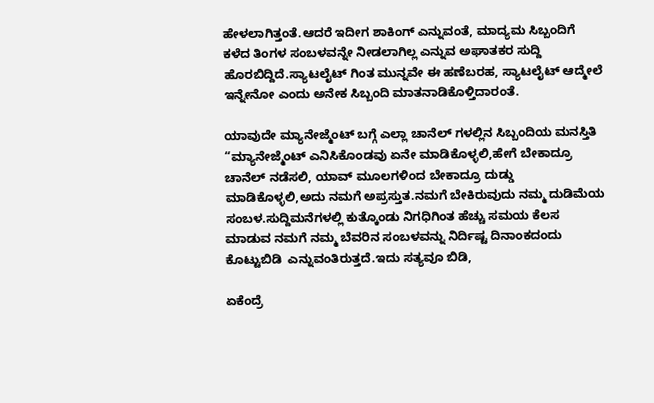ಹೇಳಲಾಗಿತ್ತಂತೆ.ಆದರೆ ಇದೀಗ ಶಾಕಿಂಗ್‌ ಎನ್ನುವಂತೆ, ಮಾದ್ಯಮ ಸಿಬ್ಬಂದಿಗೆ ಕಳೆದ ತಿಂಗಳ ಸಂಬಳವನ್ನೇ ನೀಡಲಾಗಿಲ್ಲ ಎನ್ನುವ ಅಘಾತಕರ ಸುದ್ದಿ ಹೊರಬಿದ್ದಿದೆ.ಸ್ಯಾಟಲೈಟ್‌ ಗಿಂತ ಮುನ್ನವೇ ಈ ಹಣೆಬರಹ, ಸ್ಯಾಟಲೈಟ್‌ ಆದ್ಮೇಲೆ ಇನ್ನೇನೋ ಎಂದು ಅನೇಕ ಸಿಬ್ಬಂದಿ ಮಾತನಾಡಿಕೊಳ್ತಿದಾರಂತೆ.

ಯಾವುದೇ ಮ್ಯಾನೇಜ್ಮೆಂಟ್‌ ಬಗ್ಗೆ ಎಲ್ಲಾ ಚಾನೆಲ್‌ ಗಳಲ್ಲಿನ ಸಿಬ್ಬಂದಿಯ ಮನಸ್ತಿತಿ “ಮ್ಯಾನೇಜ್ಮೆಂಟ್‌ ಎನಿಸಿಕೊಂಡವು ಏನೇ ಮಾಡಿಕೊಳ್ಳಲಿ,ಹೇಗೆ ಬೇಕಾದ್ರೂ ಚಾನೆಲ್‌ ನಡೆಸಲಿ, ಯಾವ್‌ ಮೂಲಗಳಿಂದ ಬೇಕಾದ್ರೂ ದುಡ್ಡು ಮಾಡಿಕೊಳ್ಳಲಿ,ಅದು ನಮಗೆ ಅಪ್ರಸ್ತುತ.ನಮಗೆ ಬೇಕಿರುವುದು ನಮ್ಮ ದುಡಿಮೆಯ ಸಂಬಳ.ಸುದ್ದಿಮನೆಗಳಲ್ಲಿ ಕುತ್ಕೊಂಡು ನಿಗಧಿಗಿಂತ ಹೆಚ್ಚು ಸಮಯ ಕೆಲಸ ಮಾಡುವ ನಮಗೆ ನಮ್ಮ ಬೆವರಿನ ಸಂಬಳವನ್ನು ನಿರ್ದಿಷ್ಟ ದಿನಾಂಕದಂದು ಕೊಟ್ಟುಬಿಡಿ  ಎನ್ನುವಂತಿರುತ್ತದೆ.ಇದು ಸತ್ಯವೂ ಬಿಡಿ,

ಏಕೆಂದ್ರೆ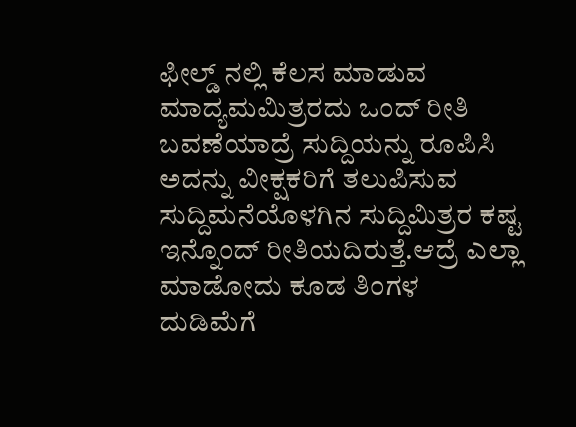ಫೀಲ್ಡ್‌ ನಲ್ಲಿ ಕೆಲಸ ಮಾಡುವ ಮಾದ್ಯಮಮಿತ್ರರದು ಒಂದ್‌ ರೀತಿ ಬವಣೆಯಾದ್ರೆ ಸುದ್ದಿಯನ್ನು ರೂಪಿಸಿ ಅದನ್ನು ವೀಕ್ಷಕರಿಗೆ ತಲುಪಿಸುವ ಸುದ್ದಿಮನೆಯೊಳಗಿನ ಸುದ್ದಿಮಿತ್ರರ ಕಷ್ಟ ಇನ್ನೊಂದ್‌ ರೀತಿಯದಿರುತ್ತೆ.ಆದ್ರೆ ಎಲ್ಲಾ ಮಾಡೋದು ಕೂಡ ತಿಂಗಳ ದುಡಿಮೆಗೆ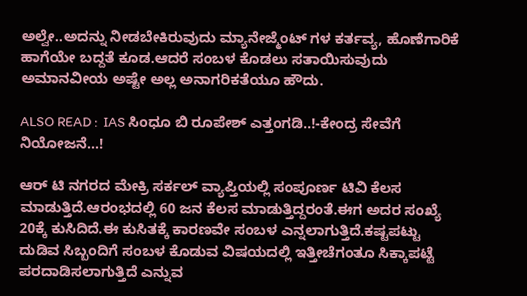ಅಲ್ವೇ..ಅದನ್ನು ನೀಡಬೇಕಿರುವುದು ಮ್ಯಾನೇಜ್ಮೆಂಟ್‌ ಗಳ ಕರ್ತವ್ಯ, ಹೊಣೆಗಾರಿಕೆ ಹಾಗೆಯೇ ಬದ್ದತೆ ಕೂಡ.ಆದರೆ ಸಂಬಳ ಕೊಡಲು ಸತಾಯಿಸುವುದು ಅಮಾನವೀಯ ಅಷ್ಟೇ ಅಲ್ಲ ಅನಾಗರಿಕತೆಯೂ ಹೌದು.

ALSO READ :  IAS ಸಿಂಧೂ ಬಿ ರೂಪೇಶ್ ಎತ್ತಂಗಡಿ..!-ಕೇಂದ್ರ ಸೇವೆಗೆ ನಿಯೋಜನೆ...!

ಆರ್‌ ಟಿ ನಗರದ ಮೇಕ್ರಿ ಸರ್ಕಲ್‌ ವ್ಯಾಪ್ತಿಯಲ್ಲಿ ಸಂಪೂರ್ಣ ಟಿವಿ ಕೆಲಸ ಮಾಡುತ್ತಿದೆ.ಆರಂಭದಲ್ಲಿ 60 ಜನ ಕೆಲಸ ಮಾಡುತ್ತಿದ್ದರಂತೆ.ಈಗ ಅದರ ಸಂಖ್ಯೆ 20ಕ್ಕೆ ಕುಸಿದಿದೆ.ಈ ಕುಸಿತಕ್ಕೆ ಕಾರಣವೇ ಸಂಬಳ ಎನ್ನಲಾಗುತ್ತಿದೆ.ಕಷ್ಟಪಟ್ಟು ದುಡಿವ ಸಿಬ್ಬಂದಿಗೆ ಸಂಬಳ ಕೊಡುವ ವಿಷಯದಲ್ಲಿ ಇತ್ತೀಚೆಗಂತೂ ಸಿಕ್ಕಾಪಟ್ಟೆ ಪರದಾಡಿಸಲಾಗುತ್ತಿದೆ ಎನ್ನುವ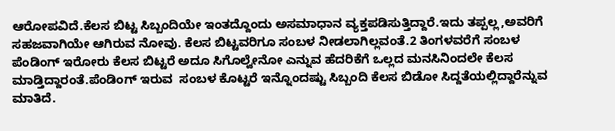ಆರೋಪವಿದೆ.ಕೆಲಸ ಬಿಟ್ಟ ಸಿಬ್ಬಂದಿಯೇ ಇಂತದ್ದೊಂದು ಅಸಮಾಧಾನ ವ್ಯಕ್ತಪಡಿಸುತ್ತಿದ್ದಾರೆ.ಇದು ತಪ್ಪಲ್ಲ,ಅವರಿಗೆ ಸಹಜವಾಗಿಯೇ ಆಗಿರುವ ನೋವು. ಕೆಲಸ ಬಿಟ್ಟವರಿಗೂ ಸಂಬಳ ನೀಡಲಾಗಿಲ್ಲವಂತೆ.2 ತಿಂಗಳವರೆಗೆ ಸಂಬಳ ಪೆಂಡಿಂಗ್ ಇರೋರು ಕೆಲಸ ಬಿಟ್ಟರೆ ಅದೂ ಸಿಗೊಲ್ವೇನೋ ಎನ್ನುವ ಹೆದರಿಕೆಗೆ ಒಲ್ಲದ ಮನಸಿನಿಂದಲೇ ಕೆಲಸ ಮಾಡ್ತಿದ್ದಾರಂತೆ.ಪೆಂಡಿಂಗ್‌ ಇರುವ  ಸಂಬಳ ಕೊಟ್ಟರೆ ಇನ್ನೊಂದಷ್ಟು ಸಿಬ್ಬಂದಿ ಕೆಲಸ ಬಿಡೋ ಸಿದ್ದತೆಯಲ್ಲಿದ್ದಾರೆನ್ನುವ ಮಾತಿದೆ.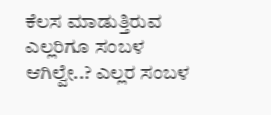ಕೆಲಸ ಮಾಡುತ್ತಿರುವ ಎಲ್ಲರಿಗೂ ಸಂಬಳ ಆಗಿಲ್ವೇ..? ಎಲ್ಲರ ಸಂಬಳ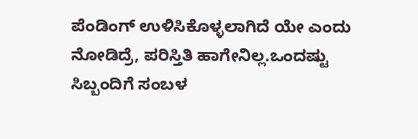ಪೆಂಡಿಂಗ್‌ ಉಳಿಸಿಕೊಳ್ಳಲಾಗಿದೆ ಯೇ ಎಂದು ನೋಡಿದ್ರೆ, ಪರಿಸ್ತಿತಿ ಹಾಗೇನಿಲ್ಲ.ಒಂದಷ್ಟು ಸಿಬ್ಬಂದಿಗೆ ಸಂಬಳ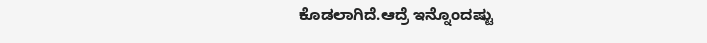ಕೊಡಲಾಗಿದೆ.ಆದ್ರೆ ಇನ್ನೊಂದಷ್ಟು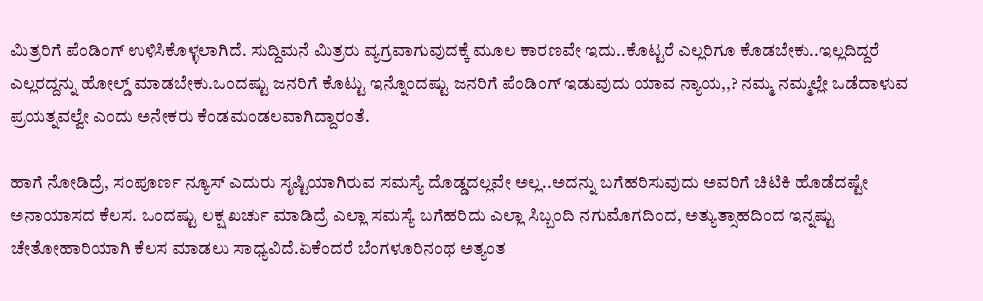ಮಿತ್ರರಿಗೆ ಪೆಂಡಿಂಗ್‌ ಉಳಿಸಿಕೊಳ್ಳಲಾಗಿದೆ. ಸುದ್ದಿಮನೆ ಮಿತ್ರರು ವ್ಯಗ್ರವಾಗುವುದಕ್ಕೆ ಮೂಲ ಕಾರಣವೇ ಇದು..ಕೊಟ್ಟರೆ ಎಲ್ಲರಿಗೂ ಕೊಡಬೇಕು..ಇಲ್ಲದಿದ್ದರೆ ಎಲ್ಲರದ್ದನ್ನು ಹೋಲ್ಡ್‌ ಮಾಡಬೇಕು.ಒಂದಷ್ಟು ಜನರಿಗೆ ಕೊಟ್ಟು ಇನ್ನೊಂದಷ್ಟು ಜನರಿಗೆ ಪೆಂಡಿಂಗ್‌ ಇಡುವುದು ಯಾವ ನ್ಯಾಯ,,? ನಮ್ಮ ನಮ್ಮಲ್ಲೇ ಒಡೆದಾಳುವ ಪ್ರಯತ್ನವಲ್ವೇ ಎಂದು ಅನೇಕರು ಕೆಂಡಮಂಡಲವಾಗಿದ್ದಾರಂತೆ.

ಹಾಗೆ ನೋಡಿದ್ರೆ, ಸಂಪೂರ್ಣ ನ್ಯೂಸ್‌ ಎದುರು ಸೃಷ್ಟಿಯಾಗಿರುವ ಸಮಸ್ಯೆ ದೊಡ್ಡದಲ್ಲವೇ ಅಲ್ಲ..ಅದನ್ನು ಬಗೆಹರಿಸುವುದು ಅವರಿಗೆ ಚಿಟಿಕಿ ಹೊಡೆದಷ್ಟೇ ಅನಾಯಾಸದ ಕೆಲಸ. ಒಂದಷ್ಟು ಲಕ್ಷ ಖರ್ಚು ಮಾಡಿದ್ರೆ ಎಲ್ಲಾ ಸಮಸ್ಯೆ ಬಗೆಹರಿದು ಎಲ್ಲಾ ಸಿಬ್ಬಂದಿ ನಗುಮೊಗದಿಂದ, ಅತ್ಯುತ್ಸಾಹದಿಂದ ಇನ್ನಷ್ಟು ಚೇತೋಹಾರಿಯಾಗಿ ಕೆಲಸ ಮಾಡಲು ಸಾಧ್ಯವಿದೆ.ಏಕೆಂದರೆ ಬೆಂಗಳೂರಿನಂಥ ಅತ್ಯಂತ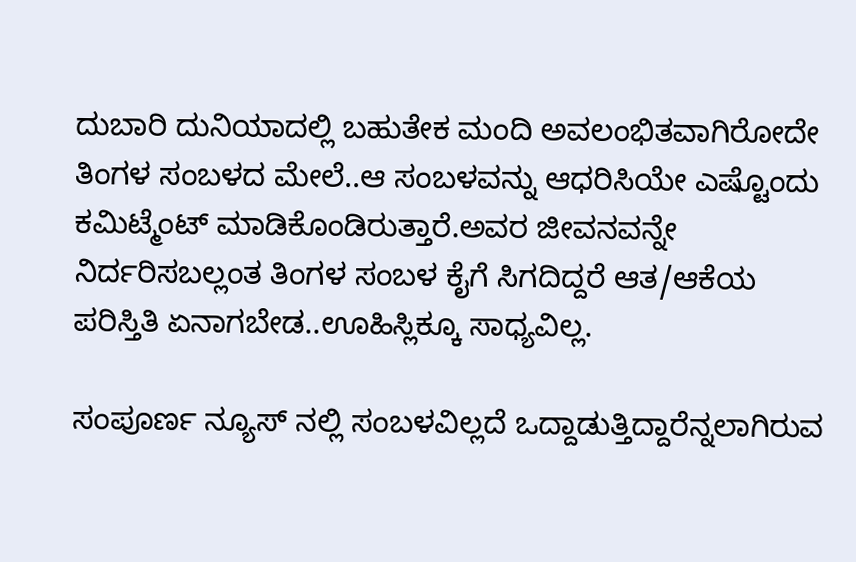ದುಬಾರಿ ದುನಿಯಾದಲ್ಲಿ ಬಹುತೇಕ ಮಂದಿ ಅವಲಂಭಿತವಾಗಿರೋದೇ ತಿಂಗಳ ಸಂಬಳದ ಮೇಲೆ..ಆ ಸಂಬಳವನ್ನು ಆಧರಿಸಿಯೇ ಎಷ್ಟೊಂದು ಕಮಿಟ್ಮೆಂಟ್‌ ಮಾಡಿಕೊಂಡಿರುತ್ತಾರೆ.ಅವರ ಜೀವನವನ್ನೇ ನಿರ್ದರಿಸಬಲ್ಲಂತ ತಿಂಗಳ ಸಂಬಳ ಕೈಗೆ ಸಿಗದಿದ್ದರೆ ಆತ/ಆಕೆಯ ಪರಿಸ್ತಿತಿ ಏನಾಗಬೇಡ..ಊಹಿಸ್ಲಿಕ್ಕೂ ಸಾಧ್ಯವಿಲ್ಲ.

ಸಂಪೂರ್ಣ ನ್ಯೂಸ್‌ ನಲ್ಲಿ ಸಂಬಳವಿಲ್ಲದೆ ಒದ್ದಾಡುತ್ತಿದ್ದಾರೆನ್ನಲಾಗಿರುವ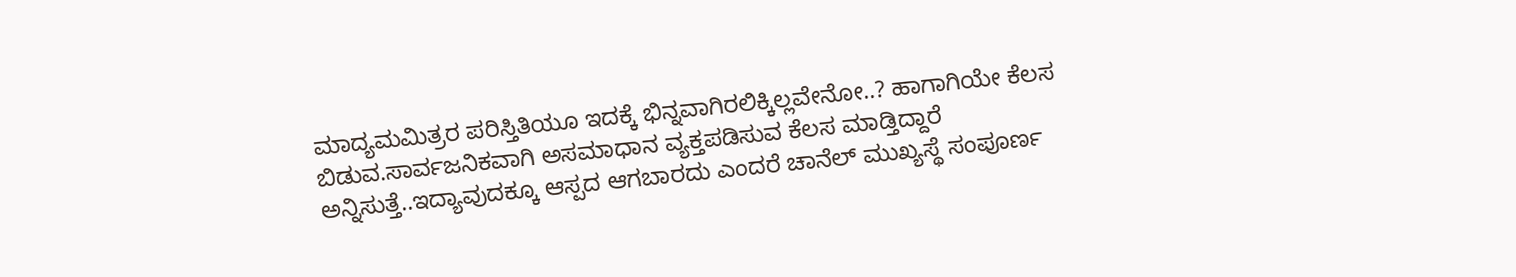ಮಾದ್ಯಮಮಿತ್ರರ ಪರಿಸ್ತಿತಿಯೂ ಇದಕ್ಕೆ ಭಿನ್ನವಾಗಿರಲಿಕ್ಕಿಲ್ಲವೇನೋ..? ಹಾಗಾಗಿಯೇ ಕೆಲಸ ಬಿಡುವ.ಸಾರ್ವಜನಿಕವಾಗಿ ಅಸಮಾಧಾನ ವ್ಯಕ್ತಪಡಿಸುವ ಕೆಲಸ ಮಾಡ್ತಿದ್ದಾರೆ ಅನ್ನಿಸುತ್ತೆ..ಇದ್ಯಾವುದಕ್ಕೂ ಆಸ್ಪದ ಆಗಬಾರದು ಎಂದರೆ ಚಾನೆಲ್‌ ಮುಖ್ಯಸ್ಥೆ ಸಂಪೂರ್ಣ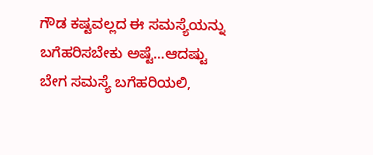ಗೌಡ ಕಷ್ಟವಲ್ಲದ ಈ ಸಮಸ್ಯೆಯನ್ನು ಬಗೆಹರಿಸಬೇಕು ಅಷ್ಟೆ…ಆದಷ್ಟು ಬೇಗ ಸಮಸ್ಯೆ ಬಗೆಹರಿಯಲಿ,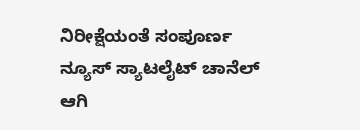ನಿರೀಕ್ಷೆಯಂತೆ ಸಂಪೂರ್ಣ ನ್ಯೂಸ್ ಸ್ಯಾಟಲೈಟ್‌ ಚಾನೆಲ್‌ ಆಗಿ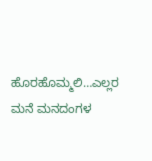ಹೊರಹೊಮ್ಮಲಿ…ಎಲ್ಲರ ಮನೆ ಮನದಂಗಳ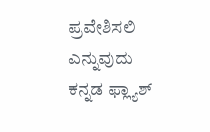ಪ್ರವೇಶಿಸಲಿ ಎನ್ನುವುದು ಕನ್ನಡ ಫ್ಲ್ಯಾಶ್‌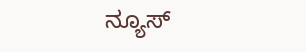ನ್ಯೂಸ್‌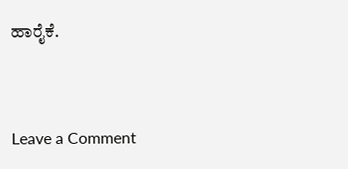ಹಾರೈಕೆ.


Leave a Comment